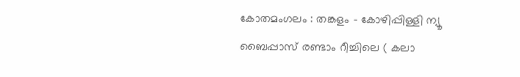കോതമംഗലം : തങ്കളം – കോഴിപ്പിള്ളി ന്യൂ ബൈപ്പാസ് രണ്ടാം റീച്ചിലെ ( കലാ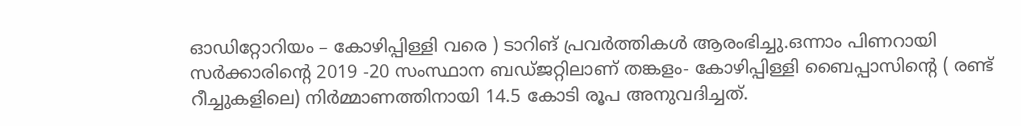ഓഡിറ്റോറിയം – കോഴിപ്പിള്ളി വരെ ) ടാറിങ് പ്രവർത്തികൾ ആരംഭിച്ചു.ഒന്നാം പിണറായി സർക്കാരിന്റെ 2019 -20 സംസ്ഥാന ബഡ്ജറ്റിലാണ് തങ്കളം- കോഴിപ്പിള്ളി ബൈപ്പാസിന്റെ ( രണ്ട് റീച്ചുകളിലെ) നിർമ്മാണത്തിനായി 14.5 കോടി രൂപ അനുവദിച്ചത്.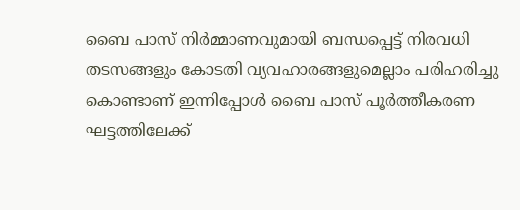ബൈ പാസ് നിർമ്മാണവുമായി ബന്ധപ്പെട്ട് നിരവധി തടസങ്ങളും കോടതി വ്യവഹാരങ്ങളുമെല്ലാം പരിഹരിച്ചു കൊണ്ടാണ് ഇന്നിപ്പോൾ ബൈ പാസ് പൂർത്തീകരണ ഘട്ടത്തിലേക്ക്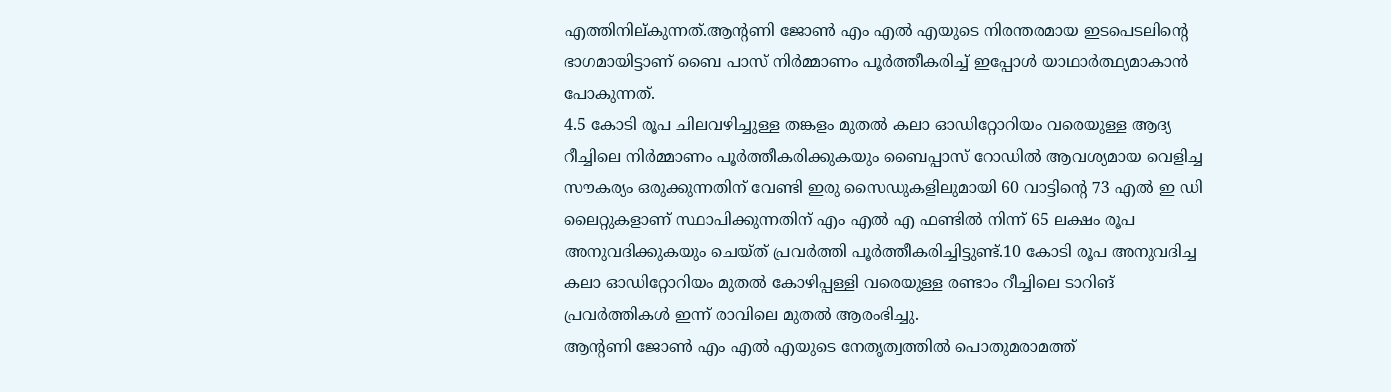എത്തിനില്കുന്നത്.ആന്റണി ജോൺ എം എൽ എയുടെ നിരന്തരമായ ഇടപെടലിന്റെ ഭാഗമായിട്ടാണ് ബൈ പാസ് നിർമ്മാണം പൂർത്തീകരിച്ച് ഇപ്പോൾ യാഥാർത്ഥ്യമാകാൻ പോകുന്നത്.
4.5 കോടി രൂപ ചിലവഴിച്ചുള്ള തങ്കളം മുതൽ കലാ ഓഡിറ്റോറിയം വരെയുള്ള ആദ്യ റീച്ചിലെ നിർമ്മാണം പൂർത്തീകരിക്കുകയും ബൈപ്പാസ് റോഡിൽ ആവശ്യമായ വെളിച്ച സൗകര്യം ഒരുക്കുന്നതിന് വേണ്ടി ഇരു സൈഡുകളിലുമായി 60 വാട്ടിന്റെ 73 എൽ ഇ ഡി ലൈറ്റുകളാണ് സ്ഥാപിക്കുന്നതിന് എം എൽ എ ഫണ്ടിൽ നിന്ന് 65 ലക്ഷം രൂപ അനുവദിക്കുകയും ചെയ്ത് പ്രവർത്തി പൂർത്തീകരിച്ചിട്ടുണ്ട്.10 കോടി രൂപ അനുവദിച്ച കലാ ഓഡിറ്റോറിയം മുതൽ കോഴിപ്പള്ളി വരെയുള്ള രണ്ടാം റീച്ചിലെ ടാറിങ് പ്രവർത്തികൾ ഇന്ന് രാവിലെ മുതൽ ആരംഭിച്ചു.
ആന്റണി ജോൺ എം എൽ എയുടെ നേതൃത്വത്തിൽ പൊതുമരാമത്ത്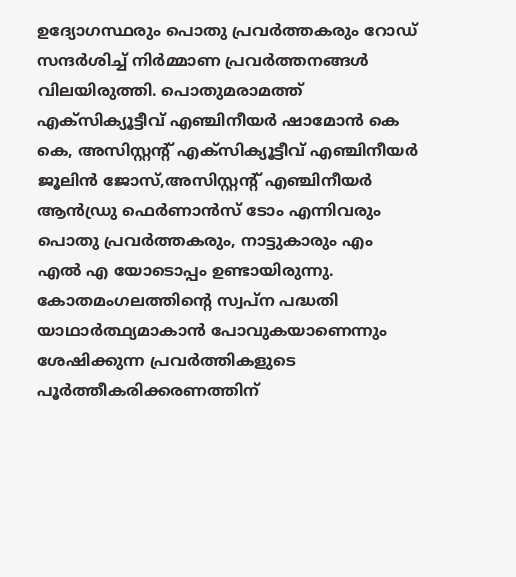ഉദ്യോഗസ്ഥരും പൊതു പ്രവർത്തകരും റോഡ് സന്ദർശിച്ച് നിർമ്മാണ പ്രവർത്തനങ്ങൾ വിലയിരുത്തി. പൊതുമരാമത്ത് എക്സിക്യൂട്ടീവ് എഞ്ചിനീയർ ഷാമോൻ കെ കെ, അസിസ്റ്റന്റ് എക്സിക്യൂട്ടീവ് എഞ്ചിനീയർ ജൂലിൻ ജോസ്,അസിസ്റ്റന്റ് എഞ്ചിനീയർ ആൻഡ്രു ഫെർണാൻസ് ടോം എന്നിവരും പൊതു പ്രവർത്തകരും, നാട്ടുകാരും എം എൽ എ യോടൊപ്പം ഉണ്ടായിരുന്നു. കോതമംഗലത്തിന്റെ സ്വപ്ന പദ്ധതി യാഥാർത്ഥ്യമാകാൻ പോവുകയാണെന്നും ശേഷിക്കുന്ന പ്രവർത്തികളുടെ പൂർത്തീകരിക്കരണത്തിന്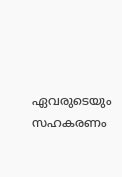ഏവരുടെയും സഹകരണം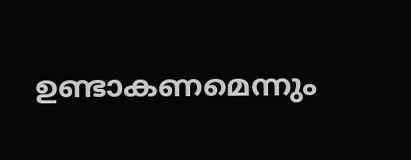ഉണ്ടാകണമെന്നും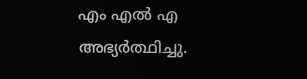എം എൽ എ അഭ്യർത്ഥിച്ചു.